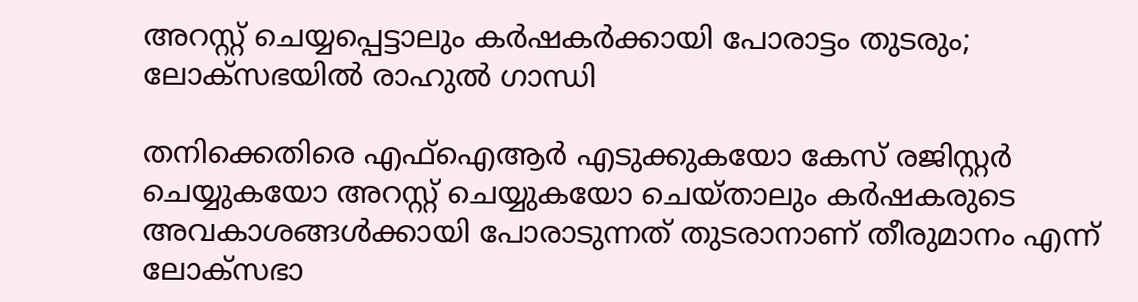അറസ്റ്റ് ചെയ്യപ്പെട്ടാലും കര്‍ഷകര്‍ക്കായി പോരാട്ടം തുടരും; ലോക്‌സഭയില്‍ രാഹുല്‍ ഗാന്ധി

തനിക്കെതിരെ എഫ്‌ഐആര്‍ എടുക്കുകയോ കേസ് രജിസ്റ്റര്‍ ചെയ്യുകയോ അറസ്റ്റ് ചെയ്യുകയോ ചെയ്താലും കര്‍ഷകരുടെ അവകാശങ്ങള്‍ക്കായി പോരാടുന്നത് തുടരാനാണ് തീരുമാനം എന്ന് ലോക്‌സഭാ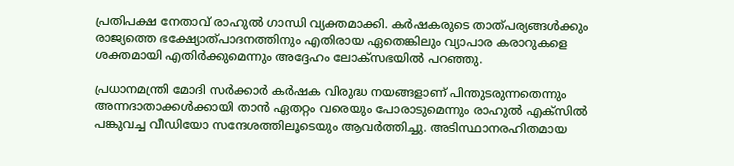പ്രതിപക്ഷ നേതാവ് രാഹുല്‍ ഗാന്ധി വ്യക്തമാക്കി. കര്‍ഷകരുടെ താത്പര്യങ്ങള്‍ക്കും രാജ്യത്തെ ഭക്ഷ്യോത്പാദനത്തിനും എതിരായ ഏതെങ്കിലും വ്യാപാര കരാറുകളെ ശക്തമായി എതിര്‍ക്കുമെന്നും അദ്ദേഹം ലോക്‌സഭയില്‍ പറഞ്ഞു.

പ്രധാനമന്ത്രി മോദി സര്‍ക്കാര്‍ കര്‍ഷക വിരുദ്ധ നയങ്ങളാണ് പിന്തുടരുന്നതെന്നും അന്നദാതാക്കള്‍ക്കായി താന്‍ ഏതറ്റം വരെയും പോരാടുമെന്നും രാഹുല്‍ എക്‌സില്‍ പങ്കുവച്ച വീഡിയോ സന്ദേശത്തിലൂടെയും ആവര്‍ത്തിച്ചു. അടിസ്ഥാനരഹിതമായ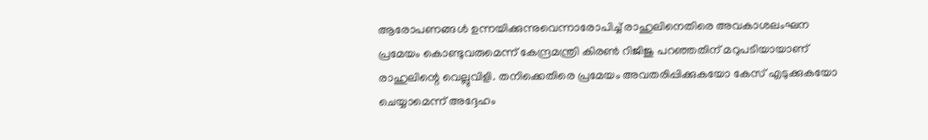ആരോപണങ്ങള്‍ ഉന്നയിക്കുന്നുവെന്നാരോപിച്ച് രാഹുലിനെതിരെ അവകാശലംഘന പ്രമേയം കൊണ്ടുവരുമെന്ന് കേന്ദ്രമന്ത്രി കിരണ്‍ റിജിജു പറഞ്ഞതിന് മറുപടിയായാണ് രാഹുലിന്റെ വെല്ലുവിളി. തനിക്കെതിരെ പ്രമേയം അവതരിപ്പിക്കുകയോ കേസ് എടുക്കുകയോ ചെയ്യാമെന്ന് അദ്ദേഹം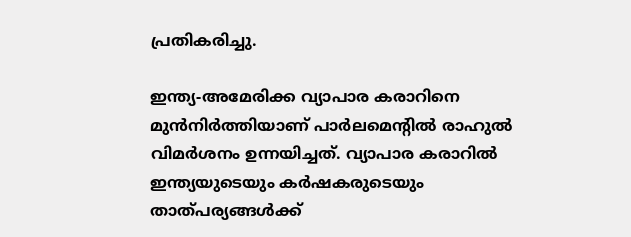പ്രതികരിച്ചു.

ഇന്ത്യ-അമേരിക്ക വ്യാപാര കരാറിനെ മുന്‍നിര്‍ത്തിയാണ് പാര്‍ലമെന്റില്‍ രാഹുല്‍ വിമര്‍ശനം ഉന്നയിച്ചത്. വ്യാപാര കരാറില്‍ ഇന്ത്യയുടെയും കര്‍ഷകരുടെയും താത്പര്യങ്ങള്‍ക്ക്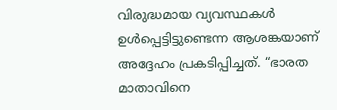വിരുദ്ധമായ വ്യവസ്ഥകള്‍ ഉള്‍പ്പെട്ടിട്ടുണ്ടെന്ന ആശങ്കയാണ് അദ്ദേഹം പ്രകടിപ്പിച്ചത്. “ഭാരത മാതാവിനെ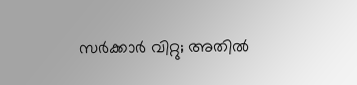സര്‍ക്കാര്‍ വിറ്റു; അതില്‍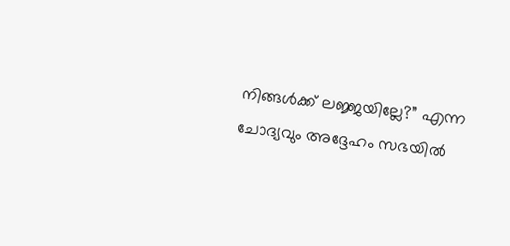നിങ്ങള്‍ക്ക് ലജ്ജയില്ലേ?” എന്ന ചോദ്യവും അദ്ദേഹം സഭയില്‍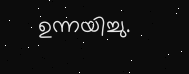ഉന്നയിച്ചു.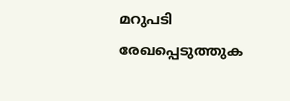മറുപടി രേഖപ്പെടുത്തുക